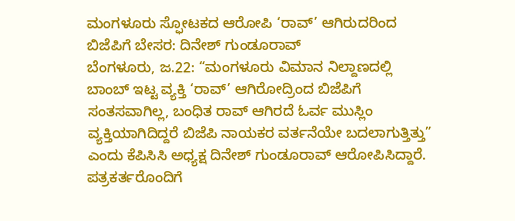ಮಂಗಳೂರು ಸ್ಫೋಟಕದ ಆರೋಪಿ ‘ರಾವ್’ ಆಗಿರುದರಿಂದ ಬಿಜೆಪಿಗೆ ಬೇಸರ: ದಿನೇಶ್ ಗುಂಡೂರಾವ್
ಬೆಂಗಳೂರು, ಜ.22: “ಮಂಗಳೂರು ವಿಮಾನ ನಿಲ್ದಾಣದಲ್ಲಿ ಬಾಂಬ್ ಇಟ್ಟ ವ್ಯಕ್ತಿ ‘ರಾವ್’ ಆಗಿರೋದ್ರಿಂದ ಬಿಜೆಪಿಗೆ ಸಂತಸವಾಗಿಲ್ಲ, ಬಂಧಿತ ರಾವ್ ಆಗಿರದೆ ಓರ್ವ ಮುಸ್ಲಿಂ ವ್ಯಕ್ತಿಯಾಗಿದಿದ್ದರೆ ಬಿಜೆಪಿ ನಾಯಕರ ವರ್ತನೆಯೇ ಬದಲಾಗುತ್ತಿತ್ತು” ಎಂದು ಕೆಪಿಸಿಸಿ ಅಧ್ಯಕ್ಷ ದಿನೇಶ್ ಗುಂಡೂರಾವ್ ಆರೋಪಿಸಿದ್ದಾರೆ. ಪತ್ರಕರ್ತರೊಂದಿಗೆ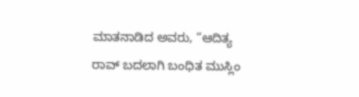ಮಾತನಾಡಿದ ಅವರು, “ಆದಿತ್ಯ ರಾವ್ ಬದಲಾಗಿ ಬಂಧಿತ ಮುಸ್ಲಿಂ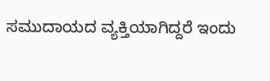ಸಮುದಾಯದ ವ್ಯಕ್ತಿಯಾಗಿದ್ದರೆ ಇಂದು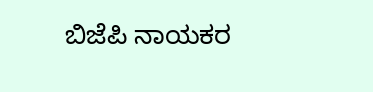ಬಿಜೆಪಿ ನಾಯಕರ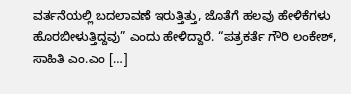ವರ್ತನೆಯಲ್ಲಿ ಬದಲಾವಣೆ ಇರುತ್ತಿತ್ತು, ಜೊತೆಗೆ ಹಲವು ಹೇಳಿಕೆಗಳು ಹೊರಬೀಳುತ್ತಿದ್ದವು” ಎಂದು ಹೇಳಿದ್ದಾರೆ. “ಪತ್ರಕರ್ತೆ ಗೌರಿ ಲಂಕೇಶ್, ಸಾಹಿತಿ ಎಂ.ಎಂ […]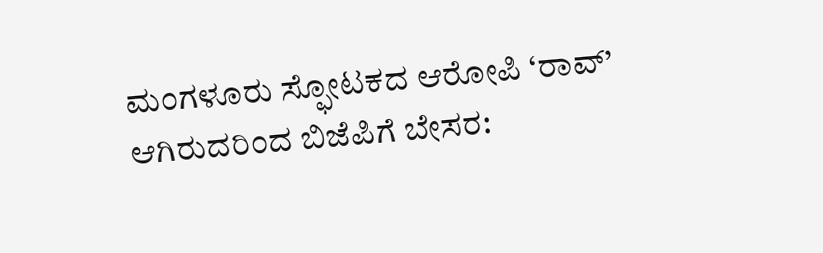ಮಂಗಳೂರು ಸ್ಫೋಟಕದ ಆರೋಪಿ ‘ರಾವ್’ ಆಗಿರುದರಿಂದ ಬಿಜೆಪಿಗೆ ಬೇಸರ: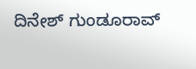ದಿನೇಶ್ ಗುಂಡೂರಾವ್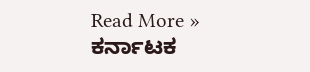Read More »
ಕರ್ನಾಟಕ